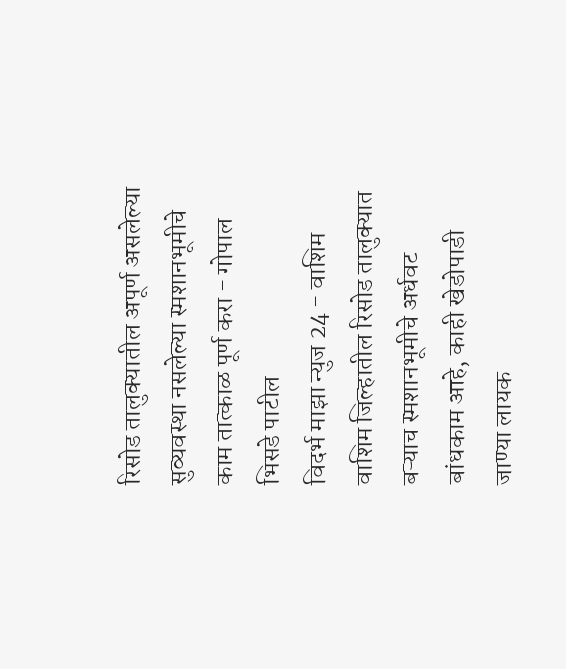रिसोड तालुक्यातील अपूर्ण असलेल्या सुव्यवस्था नसलेल्या स्मशानभूमीचे काम तात्काळ पूर्ण करा - गोपाल भिसडे पाटील
विदर्भ माझा न्युज 24 - वाशिम
वाशिम जिल्हातील रिसोड तालुक्यात बऱ्याच स्मशानभूमीचे अर्धवट बांधकाम आहे, काही खेडोपाडी जाण्या लायक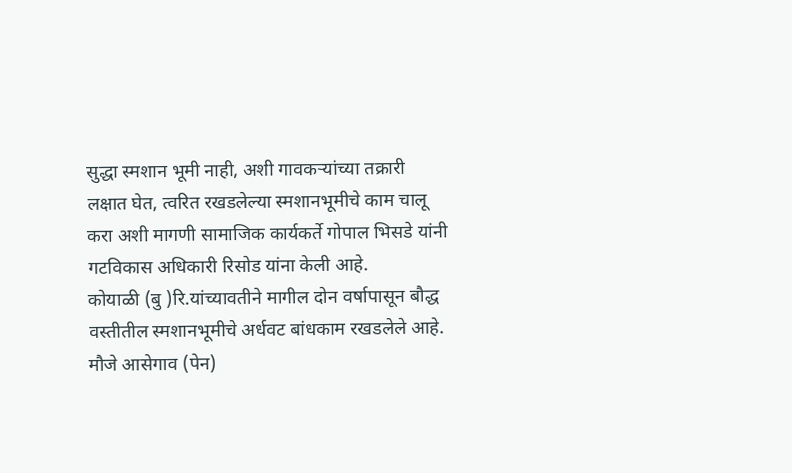सुद्धा स्मशान भूमी नाही, अशी गावकऱ्यांच्या तक्रारी लक्षात घेत, त्वरित रखडलेल्या स्मशानभूमीचे काम चालू करा अशी मागणी सामाजिक कार्यकर्ते गोपाल भिसडे यांनी गटविकास अधिकारी रिसोड यांना केली आहे.
कोयाळी (बु )रि.यांच्यावतीने मागील दोन वर्षापासून बौद्ध वस्तीतील स्मशानभूमीचे अर्धवट बांधकाम रखडलेले आहे. मौजे आसेगाव (पेन)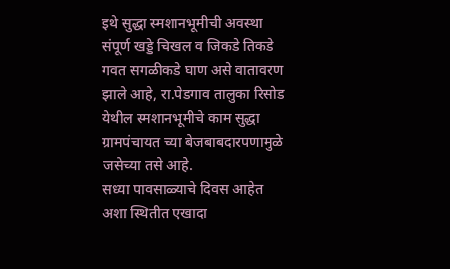इथे सुद्धा स्मशानभूमीची अवस्था संपूर्ण खड्डे चिखल व जिकडे तिकडे गवत सगळीकडे घाण असे वातावरण झाले आहे, रा.पेडगाव तालुका रिसोड येथील स्मशानभूमीचे काम सुद्धा ग्रामपंचायत च्या बेजबाबदारपणामुळे जसेच्या तसे आहे.
सध्या पावसाळ्याचे दिवस आहेत अशा स्थितीत एखादा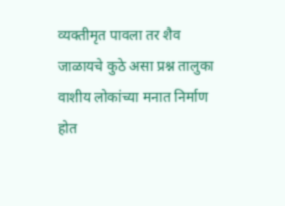व्यक्तीमृत पावला तर शैव जाळायचे कुठे असा प्रश्न तालुका वाशीय लोकांच्या मनात निर्माण होत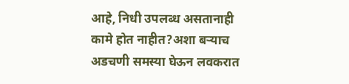आहे, निधी उपलब्ध असतानाही कामे होत नाहीत?अशा बऱ्याच अडचणी समस्या घेऊन लवकरात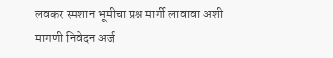लवकर स्मशान भूमीचा प्रश्न मार्गी लावावा अशी मागणी निवेदन अर्ज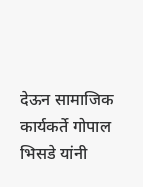देऊन सामाजिक कार्यकर्ते गोपाल भिसडे यांनी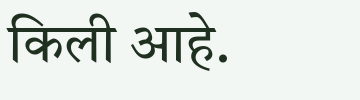किली आहे.